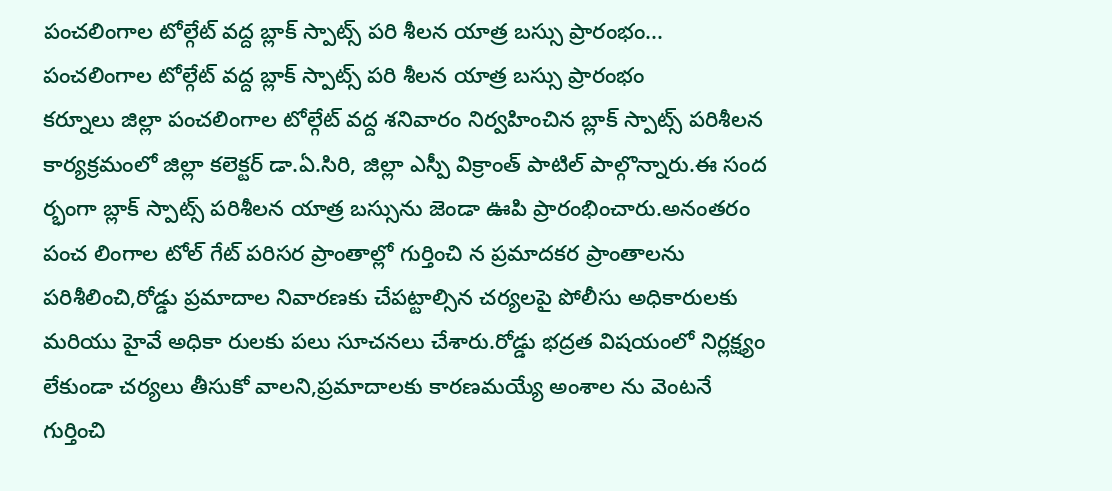పంచలింగాల టోల్గేట్ వద్ద బ్లాక్ స్పాట్స్ పరి శీలన యాత్ర బస్సు ప్రారంభం...
పంచలింగాల టోల్గేట్ వద్ద బ్లాక్ స్పాట్స్ పరి శీలన యాత్ర బస్సు ప్రారంభం
కర్నూలు జిల్లా పంచలింగాల టోల్గేట్ వద్ద శనివారం నిర్వహించిన బ్లాక్ స్పాట్స్ పరిశీలన కార్యక్రమంలో జిల్లా కలెక్టర్ డా.ఏ.సిరి, జిల్లా ఎస్పీ విక్రాంత్ పాటిల్ పాల్గొన్నారు.ఈ సంద ర్భంగా బ్లాక్ స్పాట్స్ పరిశీలన యాత్ర బస్సును జెండా ఊపి ప్రారంభించారు.అనంతరం పంచ లింగాల టోల్ గేట్ పరిసర ప్రాంతాల్లో గుర్తించి న ప్రమాదకర ప్రాంతాలను పరిశీలించి,రోడ్డు ప్రమాదాల నివారణకు చేపట్టాల్సిన చర్యలపై పోలీసు అధికారులకు మరియు హైవే అధికా రులకు పలు సూచనలు చేశారు.రోడ్డు భద్రత విషయంలో నిర్లక్ష్యం లేకుండా చర్యలు తీసుకో వాలని,ప్రమాదాలకు కారణమయ్యే అంశాల ను వెంటనే గుర్తించి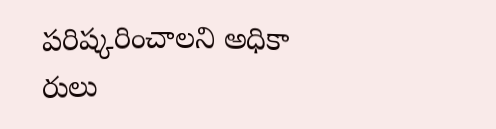పరిష్కరించాలని అధికా రులు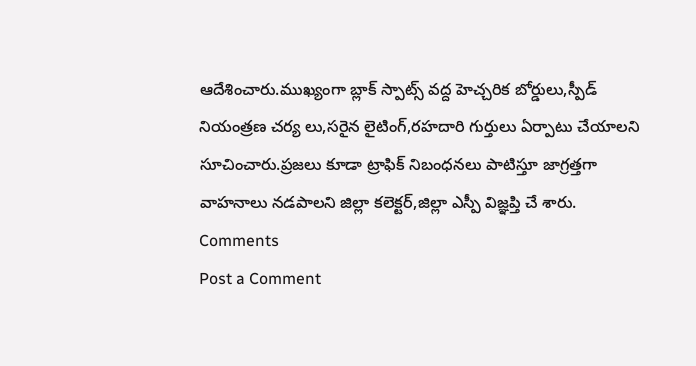ఆదేశించారు.ముఖ్యంగా బ్లాక్ స్పాట్స్ వద్ద హెచ్చరిక బోర్డులు,స్పీడ్ నియంత్రణ చర్య లు,సరైన లైటింగ్,రహదారి గుర్తులు ఏర్పాటు చేయాలని సూచించారు.ప్రజలు కూడా ట్రాఫిక్ నిబంధనలు పాటిస్తూ జాగ్రత్తగా వాహనాలు నడపాలని జిల్లా కలెక్టర్,జిల్లా ఎస్పీ విజ్ఞప్తి చే శారు.
Comments
Post a Comment